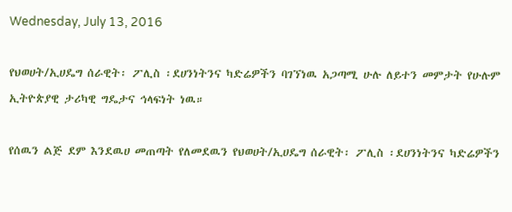Wednesday, July 13, 2016

የህወሀት/ኢሀዴግ ሰራዊት፡ ፖሊስ ፡ደሀንነትንና ካድሬዎችን ባገኘነዉ አጋጣሚ ሁሉ ለይተን መምታት የሁሉም ኢትዮጵያዊ ታሪካዊ ግዴታና ኅላፍነት ነዉ።

የሰዉን ልጅ ደም እንደዉሀ መጠጣት የለመደዉን የህወሀት/ኢሀዴግ ሰራዊት፡ ፖሊስ ፡ደሀንነትንና ካድሬዎችን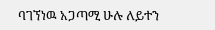ባገኘነዉ አጋጣሚ ሁሉ ለይተን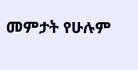መምታት የሁሉም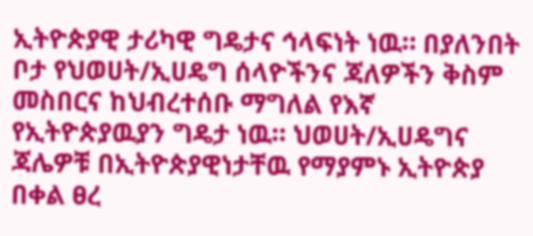ኢትዮጵያዊ ታሪካዊ ግዴታና ኅላፍነት ነዉ። በያለንበት ቦታ የህወሀት/ኢሀዴግ ሰላዮችንና ጃለዎችን ቅስም መስበርና ከህብረተሰቡ ማግለል የእኛ የኢትዮጵያዉያን ግዴታ ነዉ። ህወሀት/ኢሀዴግና ጃሌዎቹ በኢትዮጵያዊነታቸዉ የማያምኑ ኢትዮጵያ በቀል ፀረ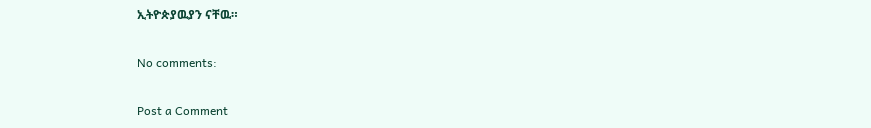ኢትዮጵያዉያን ናቸዉ።

No comments:

Post a Comment